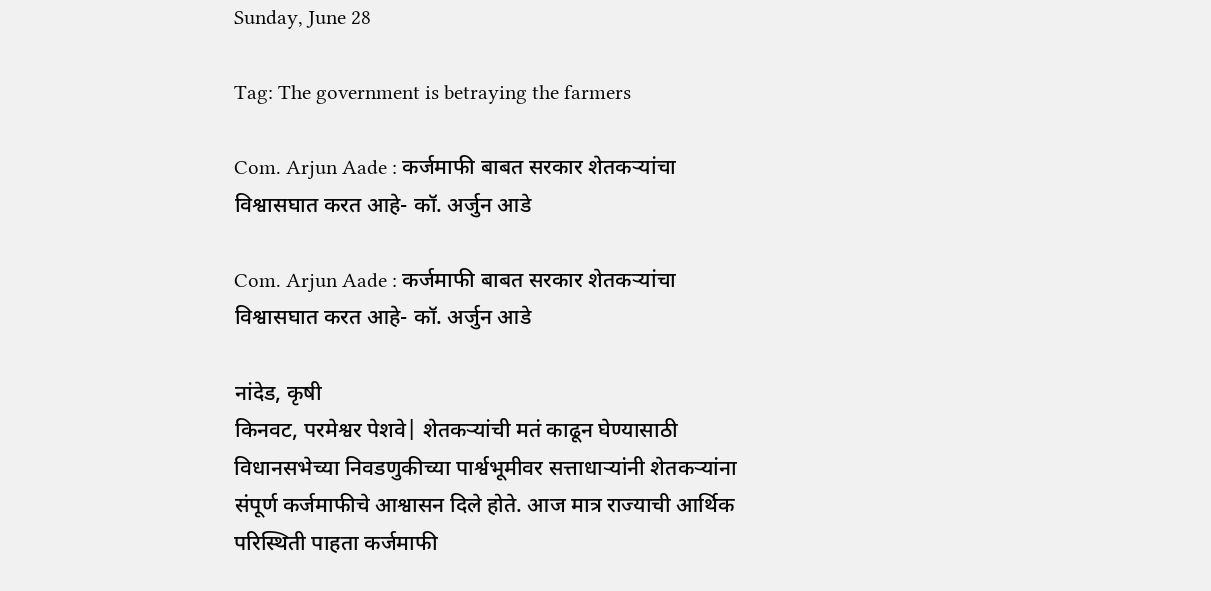Sunday, June 28

Tag: The government is betraying the farmers

Com. Arjun Aade : कर्जमाफी बाबत सरकार शेतकऱ्यांचा विश्वासघात करत आहे- कॉ. अर्जुन आडे

Com. Arjun Aade : कर्जमाफी बाबत सरकार शेतकऱ्यांचा विश्वासघात करत आहे- कॉ. अर्जुन आडे

नांदेड, कृषी
किनवट, परमेश्वर पेशवे| शेतकऱ्यांची मतं काढून घेण्यासाठी विधानसभेच्या निवडणुकीच्या पार्श्वभूमीवर सत्ताधाऱ्यांनी शेतकऱ्यांना संपूर्ण कर्जमाफीचे आश्वासन दिले होते. आज मात्र राज्याची आर्थिक परिस्थिती पाहता कर्जमाफी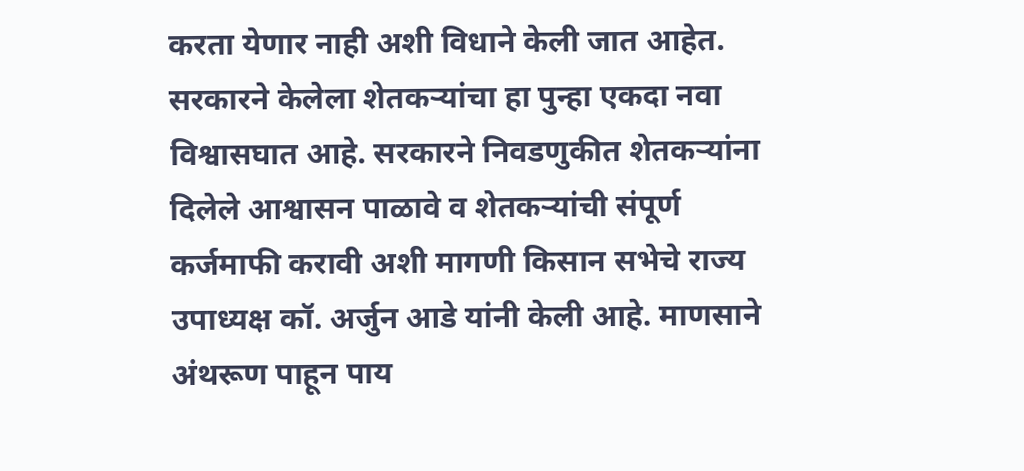करता येणार नाही अशी विधाने केली जात आहेत. सरकारने केलेला शेतकऱ्यांचा हा पुन्हा एकदा नवा विश्वासघात आहे. सरकारने निवडणुकीत शेतकऱ्यांना दिलेले आश्वासन पाळावे व शेतकऱ्यांची संपूर्ण कर्जमाफी करावी अशी मागणी किसान सभेचे राज्य उपाध्यक्ष कॉ. अर्जुन आडे यांनी केली आहे. माणसाने अंथरूण पाहून पाय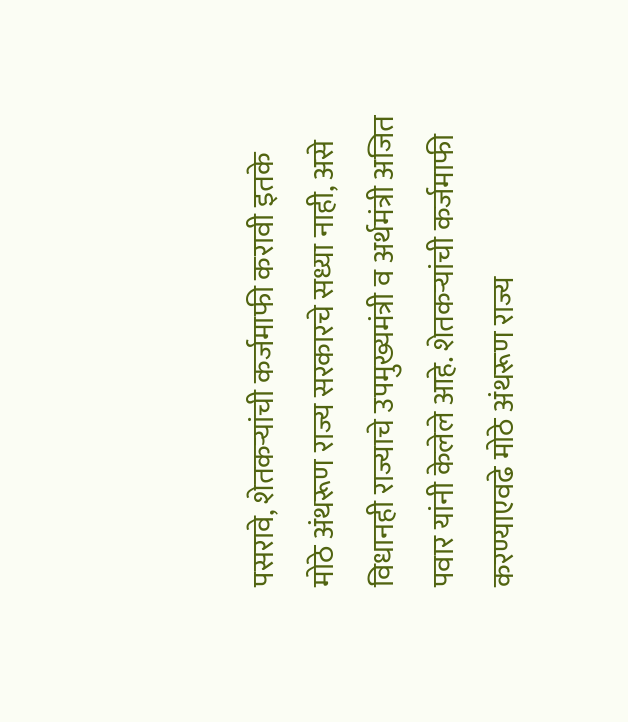पसरावे, शेतकऱ्यांची कर्जमाफी करावी इतके मोठे अंथरूण राज्य सरकारचे सध्या नाही, असे विधानही राज्याचे उपमुख्यमंत्री व अर्थमंत्री अजित पवार यांनी केलेले आहे. शेतकऱ्यांची कर्जमाफी करण्याएवढे मोठे अंथरूण राज्य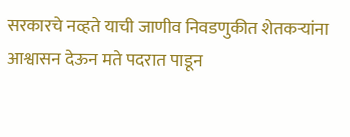सरकारचे नव्हते याची जाणीव निवडणुकीत शेतकऱ्यांना आश्वासन देऊन मते पदरात पाडून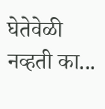घेतेवेळी नव्हती का...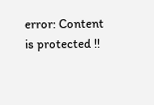error: Content is protected !!